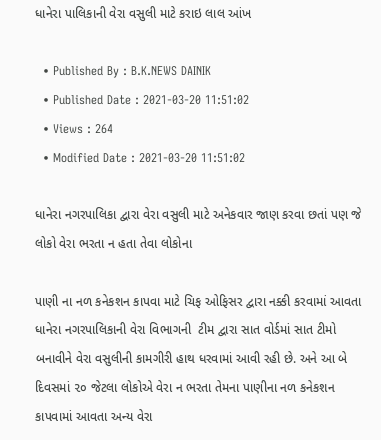ધાનેરા પાલિકાની વેરા વસુલી માટે કરાઇ લાલ આંખ

  • Published By : B.K.NEWS DAINIK
  • Published Date : 2021-03-20 11:51:02
  • Views : 264
  • Modified Date : 2021-03-20 11:51:02

ધાનેરા નગરપાલિકા દ્વારા વેરા વસુલી માટે અનેકવાર જાણ કરવા છતાં પણ જે લોકો વેરા ભરતા ન હતા તેવા લોકોના

પાણી ના નળ કનેકશન કાપવા માટે ચિફ ઓફિસર દ્વારા નક્કી કરવામાં આવતા ધાનેરા નગરપાલિકાની વેરા વિભાગની  ટીમ દ્વારા સાત વોર્ડમાં સાત ટીમો બનાવીને વેરા વસુલીની કામગીરી હાથ ધરવામાં આવી રહી છે. અને આ બે દિવસમાં ૨૦ જેટલા લોકોએ વેરા ન ભરતા તેમના પાણીના નળ કનેકશન કાપવામાં આવતા અન્ય વેરા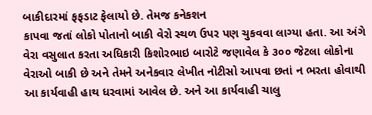બાકીદારમાં ફફડાટ ફેલાયો છે. તેમજ કનેકશન
કાપવા જતાં લોકો પોતાનો બાકી વેરો સ્થળ ઉપર પણ ચુકવવા લાગ્યા હતા. આ અંગે વેરા વસુલાત કરતા અધિકારી કિશોરભાઇ બારોટે જણાવેલ કે ૩૦૦ જેટલા લોકોના વેરાઓ બાકી છે અને તેમને અનેકવાર લેખીત નોટીસો આપવા છતાં ન ભરતા હોવાથી આ કાર્યવાહી હાથ ધરવામાં આવેલ છે. અને આ કાર્યવાહી ચાલુ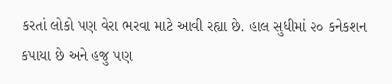કરતાં લોકો પણ વેરા ભરવા માટે આવી રહ્યા છે. હાલ સુધીમાં ૨૦ કનેકશન કપાયા છે અને હજુ પણ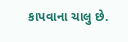કાપવાના ચાલુ છે.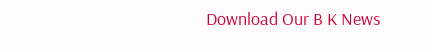Download Our B K News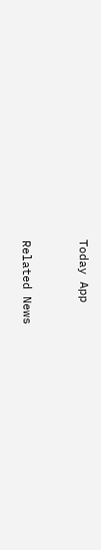Today App



Related News